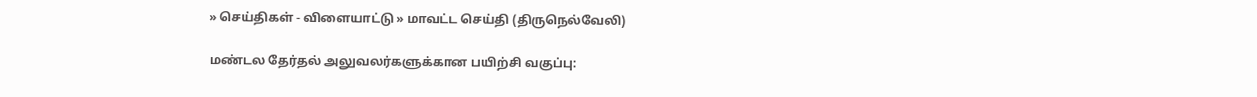» செய்திகள் - விளையாட்டு » மாவட்ட செய்தி (திருநெல்வேலி)

மண்டல தேர்தல் அலுவலர்களுக்கான பயிற்சி வகுப்பு: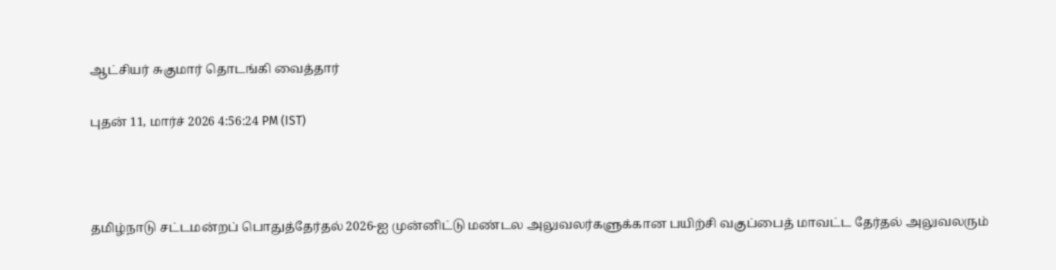ஆட்சியர் சுகுமார் தொடங்கி வைத்தார்

புதன் 11, மார்ச் 2026 4:56:24 PM (IST)



தமிழ்நாடு சட்டமன்றப் பொதுத்தேர்தல் 2026-ஐ முன்னிட்டு மண்டல அலுவலர்களுக்கான பயிற்சி வகுப்பைத் மாவட்ட தேர்தல் அலுவலரும்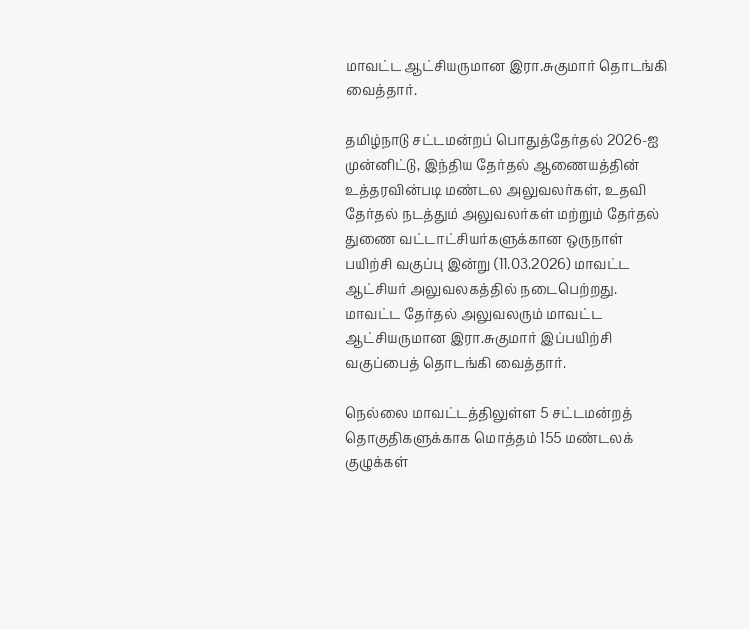மாவட்ட ஆட்சியருமான இரா.சுகுமார் தொடங்கி வைத்தார்.

தமிழ்நாடு சட்டமன்றப் பொதுத்தேர்தல் 2026-ஐ முன்னிட்டு, இந்திய தேர்தல் ஆணையத்தின் உத்தரவின்படி மண்டல அலுவலர்கள், உதவி தேர்தல் நடத்தும் அலுவலர்கள் மற்றும் தேர்தல் துணை வட்டாட்சியர்களுக்கான ஒருநாள் பயிற்சி வகுப்பு இன்று (11.03.2026) மாவட்ட ஆட்சியர் அலுவலகத்தில் நடைபெற்றது. மாவட்ட தேர்தல் அலுவலரும் மாவட்ட ஆட்சியருமான இரா.சுகுமார் இப்பயிற்சி வகுப்பைத் தொடங்கி வைத்தார்.

நெல்லை மாவட்டத்திலுள்ள 5 சட்டமன்றத் தொகுதிகளுக்காக மொத்தம் 155 மண்டலக் குழுக்கள்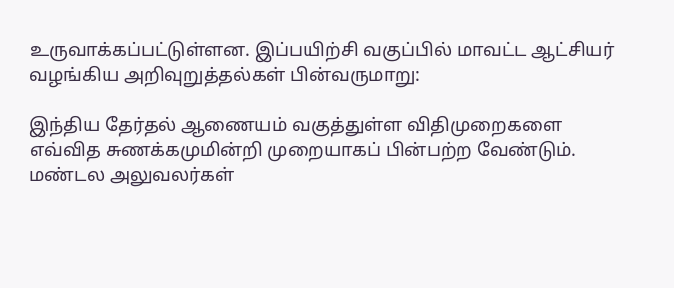உருவாக்கப்பட்டுள்ளன. இப்பயிற்சி வகுப்பில் மாவட்ட ஆட்சியர் வழங்கிய அறிவுறுத்தல்கள் பின்வருமாறு:

இந்திய தேர்தல் ஆணையம் வகுத்துள்ள விதிமுறைகளை எவ்வித சுணக்கமுமின்றி முறையாகப் பின்பற்ற வேண்டும். மண்டல அலுவலர்கள்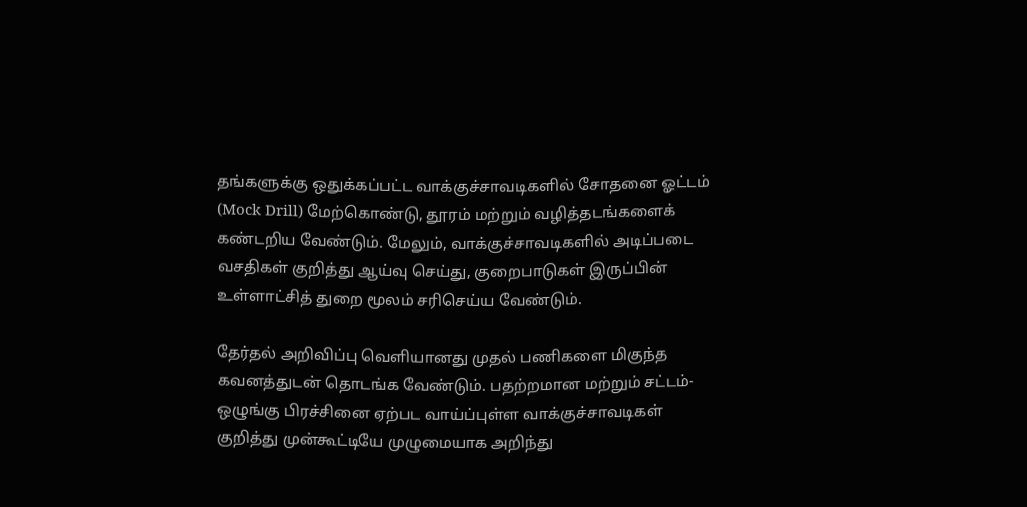தங்களுக்கு ஒதுக்கப்பட்ட வாக்குச்சாவடிகளில் சோதனை ஓட்டம் (Mock Drill) மேற்கொண்டு, தூரம் மற்றும் வழித்தடங்களைக் கண்டறிய வேண்டும். மேலும், வாக்குச்சாவடிகளில் அடிப்படை வசதிகள் குறித்து ஆய்வு செய்து, குறைபாடுகள் இருப்பின் உள்ளாட்சித் துறை மூலம் சரிசெய்ய வேண்டும்.

தேர்தல் அறிவிப்பு வெளியானது முதல் பணிகளை மிகுந்த கவனத்துடன் தொடங்க வேண்டும். பதற்றமான மற்றும் சட்டம்-ஒழுங்கு பிரச்சினை ஏற்பட வாய்ப்புள்ள வாக்குச்சாவடிகள் குறித்து முன்கூட்டியே முழுமையாக அறிந்து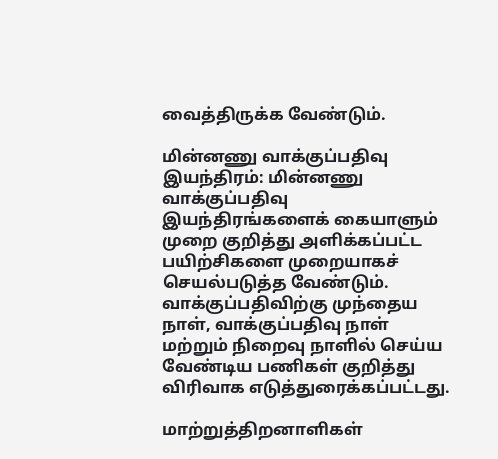வைத்திருக்க வேண்டும்.

மின்னணு வாக்குப்பதிவு இயந்திரம்: மின்னணு வாக்குப்பதிவு இயந்திரங்களைக் கையாளும் முறை குறித்து அளிக்கப்பட்ட பயிற்சிகளை முறையாகச் செயல்படுத்த வேண்டும். வாக்குப்பதிவிற்கு முந்தைய நாள், வாக்குப்பதிவு நாள் மற்றும் நிறைவு நாளில் செய்ய வேண்டிய பணிகள் குறித்து விரிவாக எடுத்துரைக்கப்பட்டது.

மாற்றுத்திறனாளிகள்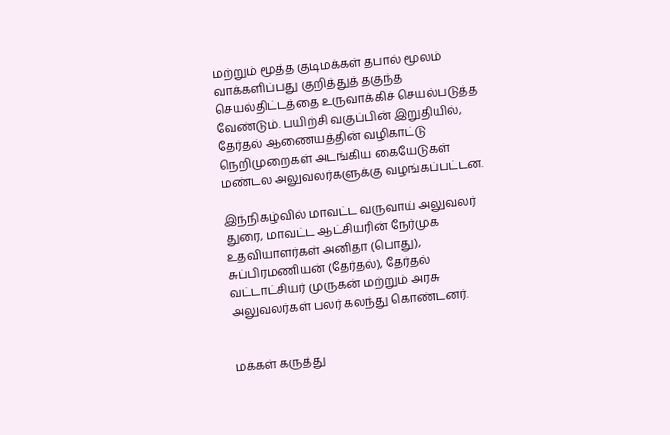மற்றும் மூத்த குடிமக்கள் தபால் மூலம் வாக்களிப்பது குறித்துத் தகுந்த செயல்திட்டத்தை உருவாக்கிச் செயல்படுத்த வேண்டும். பயிற்சி வகுப்பின் இறுதியில், தேர்தல் ஆணையத்தின் வழிகாட்டு நெறிமுறைகள் அடங்கிய கையேடுகள் மண்டல அலுவலர்களுக்கு வழங்கப்பட்டன.

இந்நிகழ்வில் மாவட்ட வருவாய் அலுவலர் துரை, மாவட்ட ஆட்சியரின் நேர்முக உதவியாளர்கள் அனிதா (பொது), சுப்பிரமணியன் (தேர்தல்), தேர்தல் வட்டாட்சியர் முருகன் மற்றும் அரசு அலுவலர்கள் பலர் கலந்து கொண்டனர்.


மக்கள் கருத்து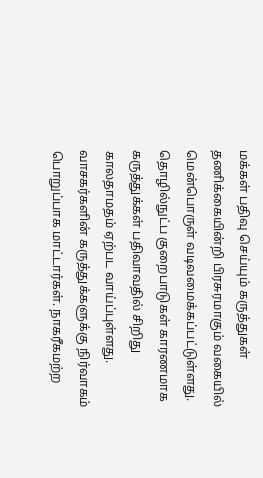மக்கள் பதிவு செய்யும் கருத்துகள் தணிக்கையின்றி பிரசுரமாகும் வகையில் மென்பொருள் வடிவமைக்கப்பட்டுள்ளது. தொழில்நுட்ப குறைபாடுகள் காரணமாக கருத்துக்கள் பதிவாவதில் சிறிது காலதாமதம் ஏற்பட வாய்ப்புள்ளது. வாசகர்களின் கருத்துக்களுக்கு நிர்வாகம் பொறுப்பாக மாட்டார்கள். நாகரீகமற்ற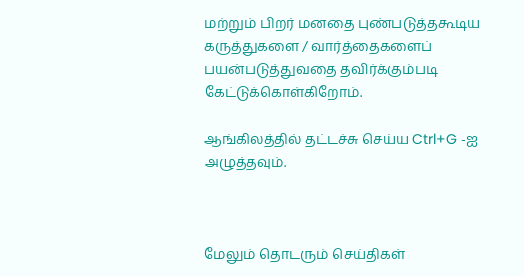மற்றும் பிறர் மனதை புண்படுத்தகூடிய கருத்துகளை / வார்த்தைகளைப் பயன்படுத்துவதை தவிர்க்கும்படி கேட்டுக்கொள்கிறோம்.

ஆங்கிலத்தில் தட்டச்சு செய்ய Ctrl+G -ஐ அழுத்தவும்.



மேலும் தொடரும் செய்திகள்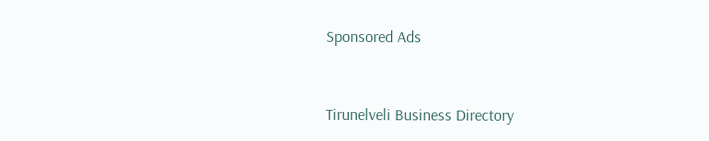Sponsored Ads



Tirunelveli Business Directory